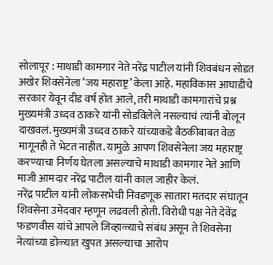सोलापूर : माथाडी कामगार नेते नरेंद्र पाटील यांनी शिवबंधन सोडत अखेर शिवसेनेला ‘जय महाराष्ट्र’ केला आहे. महाविकास आघाडीचे सरकार येवून दीड वर्ष होत आले, तरी माथाडी कामगारांचे प्रश्न मुख्यमंत्री उध्दव ठाकरे यांनी सोडविलेले नसल्याचं त्यांनी बोलून दाखवलं. मुख्यमंत्री उध्दव ठाकरे यांच्याकडे बैठकीबाबत वेळ मागूनही ते भेटत नाहीत. यामुळे आपण शिवसेनेला जय महाराष्ट्र करण्याचा निर्णय घेतला असल्याचे माथाडी कामगार नेते आणि माजी आमदार नरेंद्र पाटील यांनी काल जाहीर केलं.
नरेंद्र पाटील यांनी लोकसभेची निवडणूक सातारा मतदार संघातून शिवसेना उमेदवार म्हणून लढवली होती. विरोधी पक्ष नेते देवेंद्र फडणवीस यांचे आपले जिव्हाळ्याचे संबंध असून ते शिवसेना नेत्यांच्या डोळ्यात खुपत असल्याचा आरोप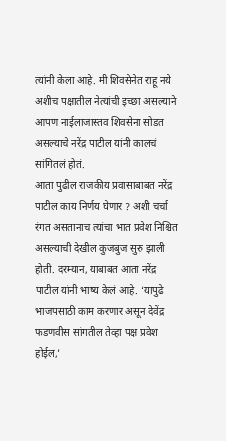त्यांनी केला आहे. मी शिवसेनेत राहू नये अशीच पक्षातील नेत्यांची इच्छा असल्याने आपण नाईलाजास्तव शिवसेना सोडत असल्याचे नरेंद्र पाटील यांनी कालचं सांगितलं होतं.
आता पुढील राजकीय प्रवासाबाबत नरेंद्र पाटील काय निर्णय घेणार ? अशी चर्चा रंगत असतानाच त्यांचा भात प्रवेश निश्चित असल्याची देखील कुजबुज सुरु झाली होती. दरम्यान, याबाबत आता नरेंद्र पाटील यांनी भाष्य केलं आहे. ‘यापुढे भाजपसाठी काम करणार असून देवेंद्र फडणवीस सांगतील तेव्हा पक्ष प्रवेश होईल,’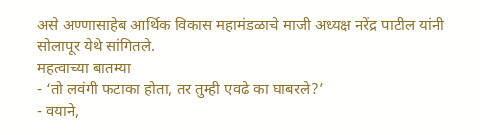असे अण्णासाहेब आर्थिक विकास महामंडळाचे माजी अध्यक्ष नरेंद्र पाटील यांनी सोलापूर येथे सांगितले.
महत्वाच्या बातम्या
- ‘तो लवंगी फटाका होता, तर तुम्ही एवढे का घाबरले?’
- वयाने,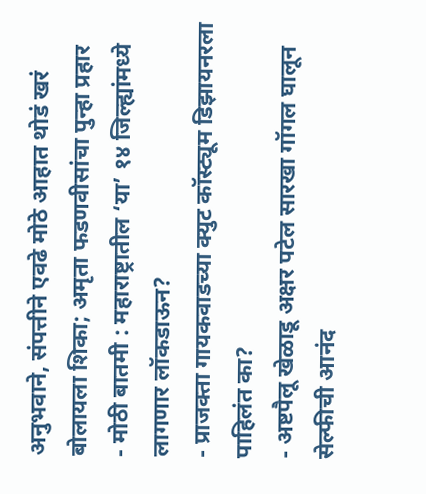अनुभवाने, संपत्तीने एवढे मोठे आहात थोडं खरं बोलायला शिका; अमृता फडणवीसांचा पुन्हा प्रहार
- मोठी बातमी : महाराष्ट्रातील ‘या’ १४ जिल्ह्यांमध्ये लागणार लॉकडाऊन?
- प्राजक्ता गायकवाडच्या क्युट कॉस्ट्यूम डिझायनरला पाहिलंत का?
- अष्टपैलू खेळाडू अक्षर पटेल सारखा गॉगल घालून सेल्फीची आनंद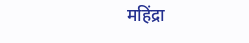महिंद्रा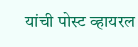यांची पोस्ट व्हायरल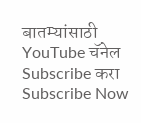बातम्यांसाठी YouTube चॅनेल Subscribe करा
Subscribe Now